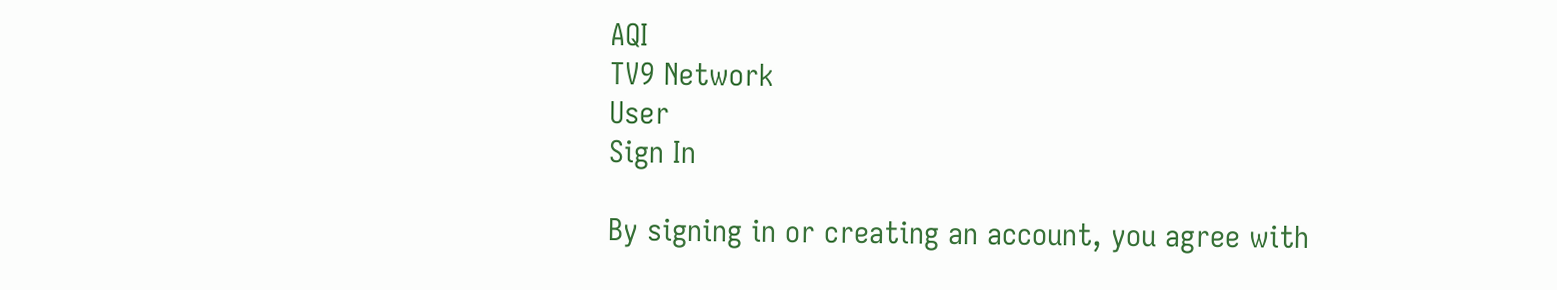AQI
TV9 Network
User
Sign In

By signing in or creating an account, you agree with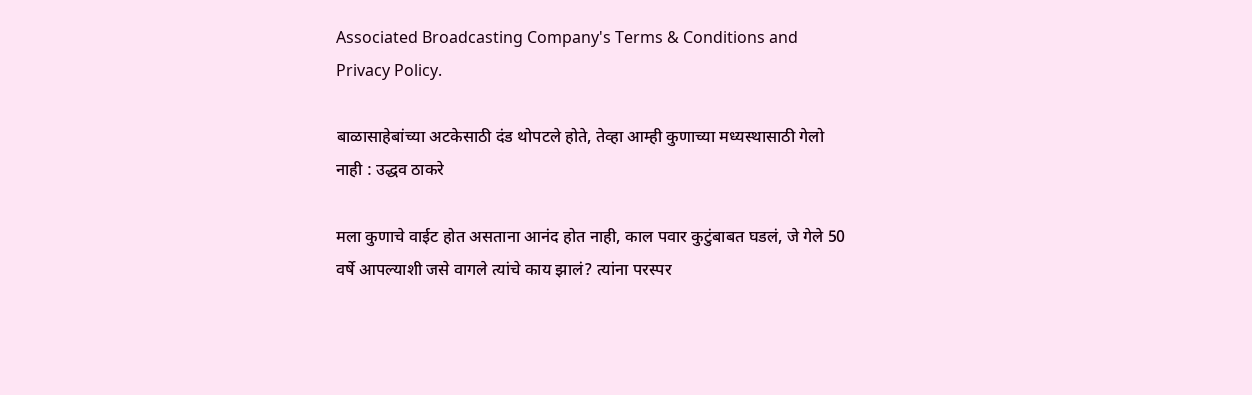Associated Broadcasting Company's Terms & Conditions and Privacy Policy.

बाळासाहेबांच्या अटकेसाठी दंड थोपटले होते, तेव्हा आम्ही कुणाच्या मध्यस्थासाठी गेलो नाही : उद्धव ठाकरे

मला कुणाचे वाईट होत असताना आनंद होत नाही, काल पवार कुटुंबाबत घडलं, जे गेले 50 वर्षे आपल्याशी जसे वागले त्यांचे काय झालं? त्यांना परस्पर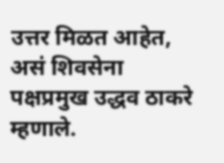उत्तर मिळत आहेत, असं शिवसेना पक्षप्रमुख उद्धव ठाकरे म्हणाले.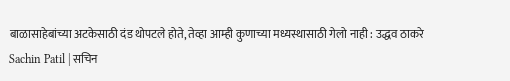बाळासाहेबांच्या अटकेसाठी दंड थोपटले होते, तेव्हा आम्ही कुणाच्या मध्यस्थासाठी गेलो नाही : उद्धव ठाकरे
Sachin Patil | सचिन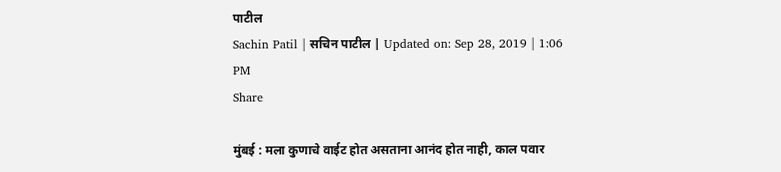पाटील
Sachin Patil | सचिन पाटील | Updated on: Sep 28, 2019 | 1:06 PM
Share

मुंबई : मला कुणाचे वाईट होत असताना आनंद होत नाही, काल पवार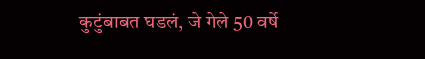कुटुंबाबत घडलं, जे गेले 50 वर्षे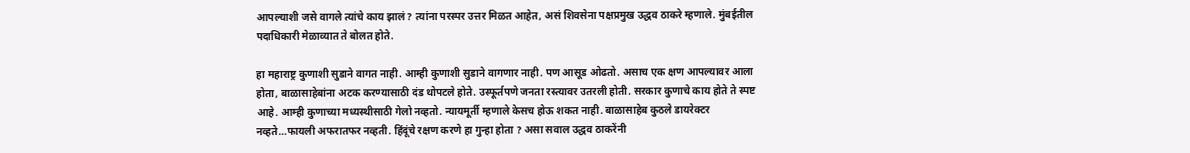आपल्याशी जसे वागले त्यांचे काय झालं? त्यांना परस्पर उत्तर मिळत आहेत, असं शिवसेना पक्षप्रमुख उद्धव ठाकरे म्हणाले. मुंबईतील पदाधिकारी मेळाव्यात ते बोलत होते.

हा महाराष्ट्र कुणाशी सुडाने वागत नाही. आम्ही कुणाशी सुडाने वागणार नाही. पण आसूड ओढतो. असाच एक क्षण आपल्यावर आला होता, बाळासाहेबांना अटक करण्यासाठी दंड थोपटले होते. उस्फूर्तपणे जनता रस्त्यावर उतरली होती. सरकार कुणाचे काय होते ते स्पष्ट आहे. आम्ही कुणाच्या मध्यस्थीसाठी गेलो नव्हतो. न्यायमूर्ती म्हणाले केसच होऊ शकत नाही. बाळासाहेब कुठले डायरेक्टर नव्हते…फायली अफरातफर नव्हती. हिंदूंचे रक्षण करणे हा गुन्हा होता ? असा सवाल उद्धव ठाकरेंनी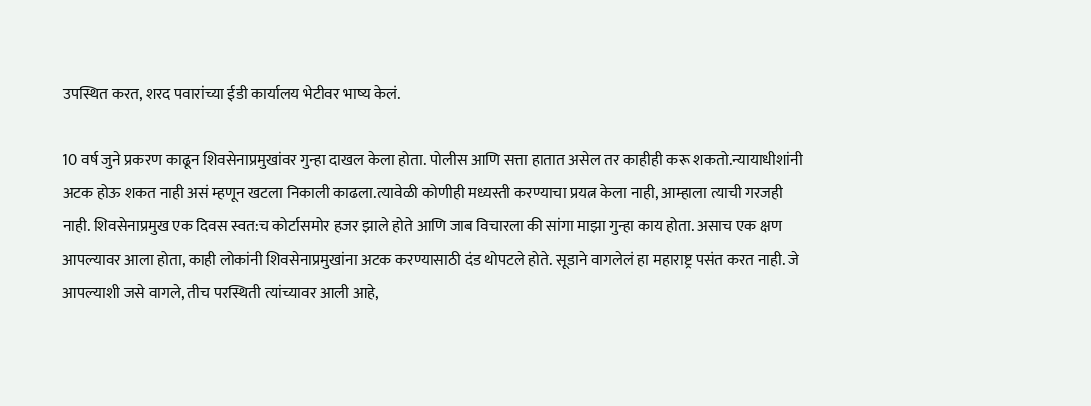उपस्थित करत, शरद पवारांच्या ईडी कार्यालय भेटीवर भाष्य केलं.

10 वर्ष जुने प्रकरण काढून शिवसेनाप्रमुखांवर गुन्हा दाखल केला होता. पोलीस आणि सत्ता हातात असेल तर काहीही करू शकतो.न्यायाधीशांनी अटक होऊ शकत नाही असं म्हणून खटला निकाली काढला.त्यावेळी कोणीही मध्यस्ती करण्याचा प्रयत्न केला नाही, आम्हाला त्याची गरजही नाही. शिवसेनाप्रमुख एक दिवस स्वत:च कोर्टासमोर हजर झाले होते आणि जाब विचारला की सांगा माझा गुन्हा काय होता. असाच एक क्षण आपल्यावर आला होता, काही लोकांनी शिवसेनाप्रमुखांना अटक करण्यासाठी दंड थोपटले होते. सूडाने वागलेलं हा महाराष्ट्र पसंत करत नाही. जे आपल्याशी जसे वागले, तीच परस्थिती त्यांच्यावर आली आहे,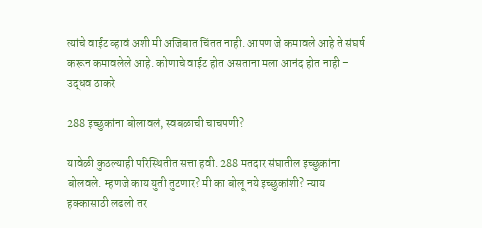त्यांचे वाईट व्हावं अशी मी अजिबात चिंतत नाही. आपण जे कमावले आहे ते संघर्ष करून कमावलेले आहे. कोणाचे वाईट होत असताना मला आनंद होत नाही – उद्धव ठाकरे

288 इच्छुकांना बोलावलं, स्वबळाची चाचपणी?

यावेळी कुठल्याही परिस्थितीत सत्ता हवी. 288 मतदार संघातील इच्छुकांना बोलवले. म्हणजे काय युती तुटणार? मी का बोलू नये इच्छुकांशी? न्याय हक्कासाठी लढलो तर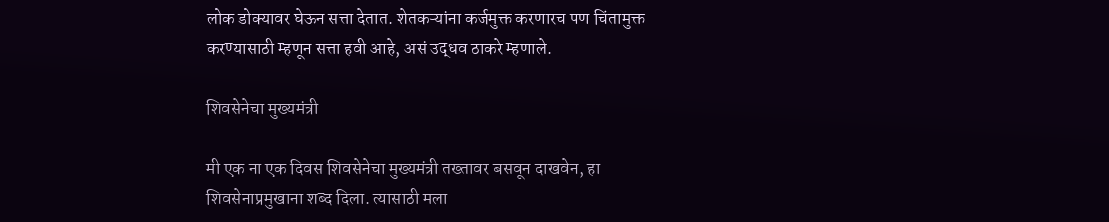लोक डोक्यावर घेऊन सत्ता देतात. शेतकऱ्यांना कर्जमुक्त करणारच पण चिंतामुक्त करण्यासाठी म्हणून सत्ता हवी आहे, असं उद्धव ठाकरे म्हणाले.

शिवसेनेचा मुख्यमंत्री

मी एक ना एक दिवस शिवसेनेचा मुख्यमंत्री तख्तावर बसवून दाखवेन, हा शिवसेनाप्रमुखाना शब्द दिला. त्यासाठी मला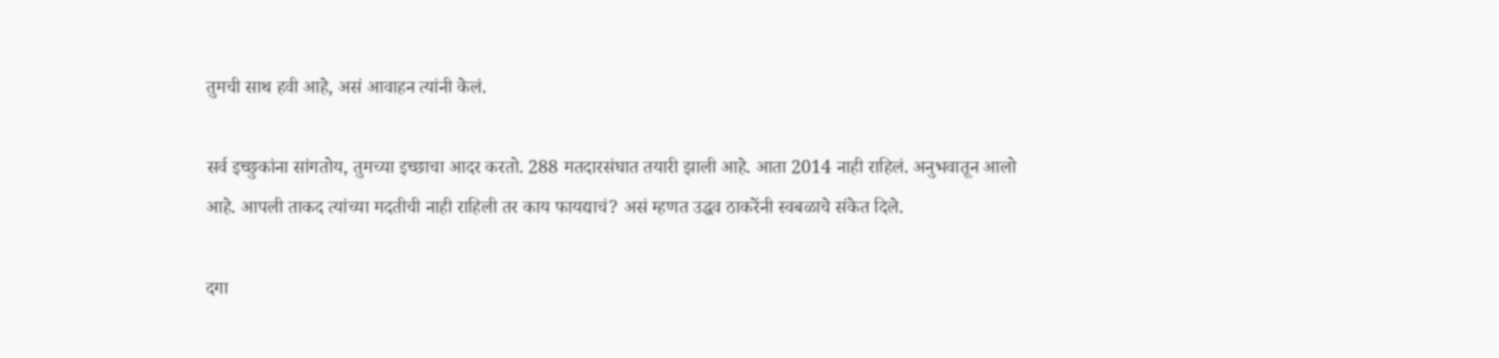तुमची साथ हवी आहे, असं आवाहन त्यांनी केलं.

सर्व इच्छुकांना सांगतोय, तुमच्या इच्छाचा आदर करतो. 288 मतदारसंघात तयारी झाली आहे. आता 2014 नाही राहिलं. अनुभवातून आलो आहे. आपली ताकद त्यांच्या मदतीची नाही राहिली तर काय फायद्याचं? असं म्हणत उद्धव ठाकरेंनी स्वबळाचे संकेत दिले.

दगा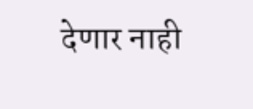देणार नाही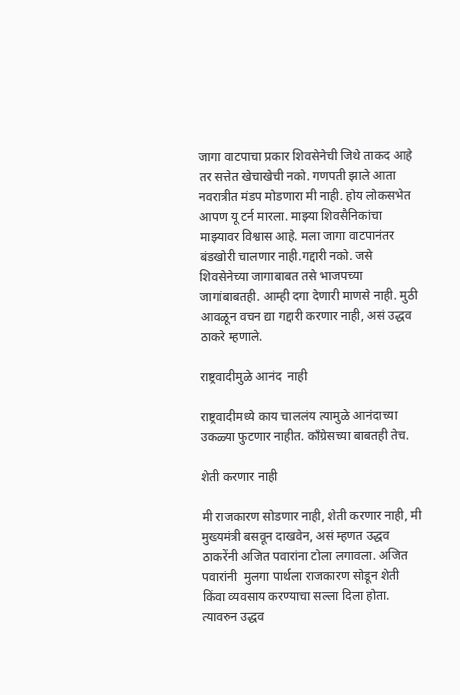जागा वाटपाचा प्रकार शिवसेनेची जिथे ताकद आहे तर सत्तेत खेचाखेची नको. गणपती झाले आता नवरात्रीत मंडप मोडणारा मी नाही. होय लोकसभेत आपण यू टर्न मारला. माझ्या शिवसैनिकांचा माझ्यावर विश्वास आहे. मला जागा वाटपानंतर बंडखोरी चालणार नाही.गद्दारी नको. जसे शिवसेनेच्या जागाबाबत तसे भाजपच्या जागांबाबतही. आम्ही दगा देणारी माणसे नाही. मुठी आवळून वचन द्या गद्दारी करणार नाही, असं उद्धव ठाकरे म्हणाले.

राष्ट्रवादीमुळे आनंद  नाही

राष्ट्रवादीमध्ये काय चाललंय त्यामुळे आनंदाच्या उकळ्या फुटणार नाहीत. काँग्रेसच्या बाबतही तेच.

शेती करणार नाही

मी राजकारण सोडणार नाही, शेती करणार नाही, मी मुख्यमंत्री बसवून दाखवेन, असं म्हणत उद्धव ठाकरेंनी अजित पवारांना टोला लगावला. अजित पवारांनी  मुलगा पार्थला राजकारण सोडून शेती किंवा व्यवसाय करण्याचा सल्ला दिला होता. त्यावरुन उद्धव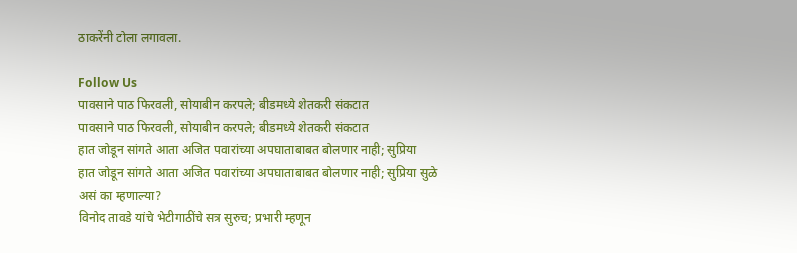ठाकरेंनी टोला लगावला.

Follow Us
पावसाने पाठ फिरवली, सोयाबीन करपले; बीडमध्ये शेतकरी संकटात
पावसाने पाठ फिरवली, सोयाबीन करपले; बीडमध्ये शेतकरी संकटात
हात जोडून सांगते आता अजित पवारांच्या अपघाताबाबत बोलणार नाही; सुप्रिया
हात जोडून सांगते आता अजित पवारांच्या अपघाताबाबत बोलणार नाही; सुप्रिया सुळे असं का म्हणाल्या?
विनोद तावडे यांचे भेटीगाठींचे सत्र सुरुच; प्रभारी म्हणून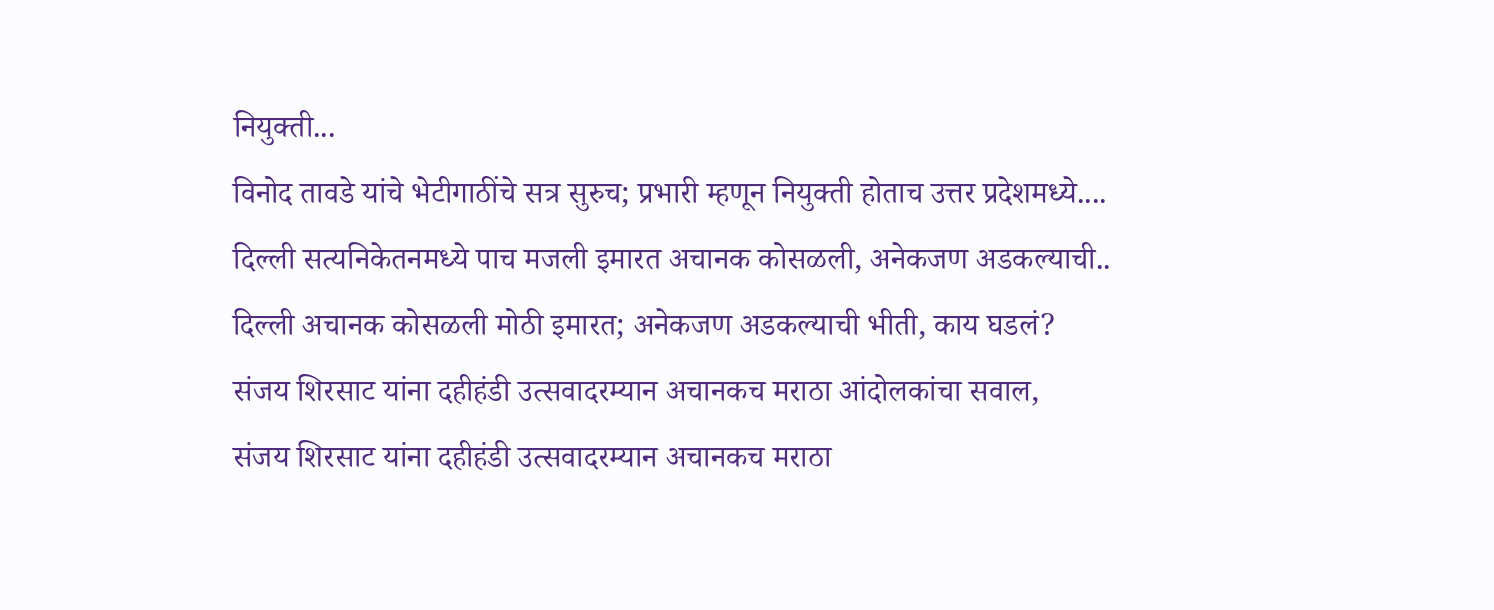नियुक्ती...
विनोद तावडे यांचे भेटीगाठींचे सत्र सुरुच; प्रभारी म्हणून नियुक्ती होताच उत्तर प्रदेशमध्ये....
दिल्ली सत्यनिकेतनमध्ये पाच मजली इमारत अचानक कोसळली, अनेकजण अडकल्याची..
दिल्ली अचानक कोसळली मोठी इमारत; अनेकजण अडकल्याची भीती, काय घडलं?
संजय शिरसाट यांना दहीहंडी उत्सवादरम्यान अचानकच मराठा आंदोलकांचा सवाल,
संजय शिरसाट यांना दहीहंडी उत्सवादरम्यान अचानकच मराठा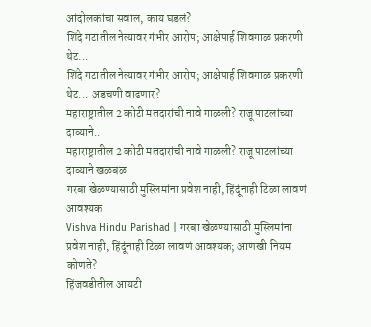आंदोलकांचा सवाल, काय घडलं?
शिंदे गटातील नेत्यावर गंभीर आरोप; आक्षेपार्ह शिवगाळ प्रकरणी थेट...
शिंदे गटातील नेत्यावर गंभीर आरोप; आक्षेपार्ह शिवगाळ प्रकरणी थेट... अडचणी वाढणार?
महाराष्ट्रातील 2 कोटी मतदारांची नावे गाळली? राजू पाटलांच्या दाव्याने..
महाराष्ट्रातील 2 कोटी मतदारांची नावे गाळली? राजू पाटलांच्या दाव्याने खळबळ
गरबा खेळण्यासाठी मुस्लिमांना प्रवेश नाही, हिंदूंनाही टिळा लावणं आवश्यक
Vishva Hindu Parishad | गरबा खेळण्यासाठी मुस्लिमांना प्रवेश नाही, हिंदूंनाही टिळा लावणं आवश्यक; आणखी नियम कोणते?
हिंजवडीतील आयटी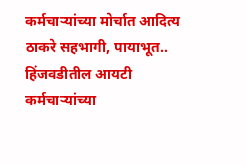कर्मचाऱ्यांच्या मोर्चात आदित्य ठाकरे सहभागी, पायाभूत..
हिंजवडीतील आयटी कर्मचाऱ्यांच्या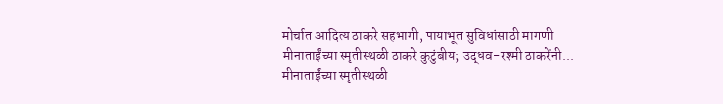मोर्चात आदित्य ठाकरे सहभागी, पायाभूत सुविधांसाठी मागणी
मीनाताईंच्या स्मृतीस्थळी ठाकरे कुटुंबीय; उद्धव-रश्मी ठाकरेंनी...
मीनाताईंच्या स्मृतीस्थळी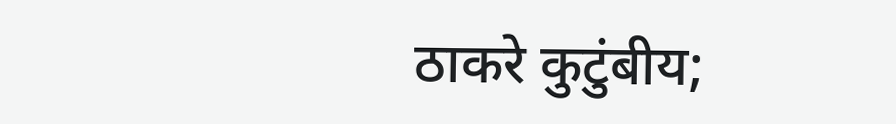ठाकरे कुटुंबीय;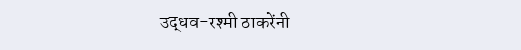उद्धव-रश्मी ठाकरेंनी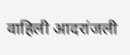वाहिली आदरांजली